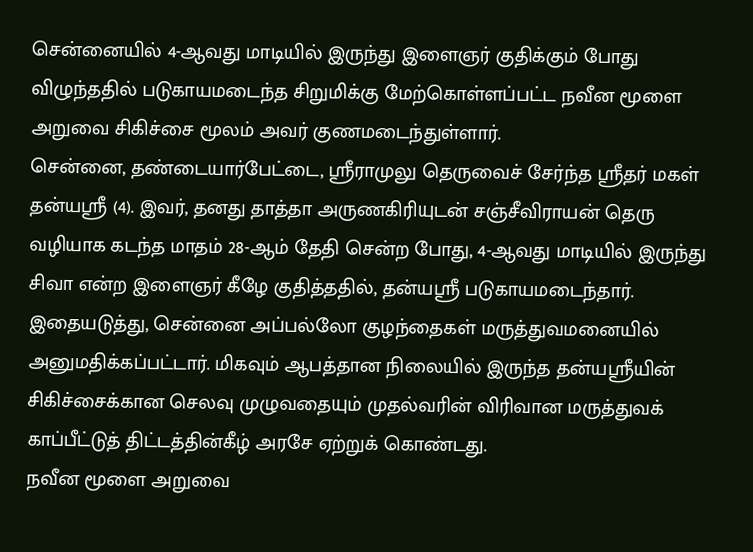சென்னையில் 4-ஆவது மாடியில் இருந்து இளைஞர் குதிக்கும் போது விழுந்ததில் படுகாயமடைந்த சிறுமிக்கு மேற்கொள்ளப்பட்ட நவீன மூளை அறுவை சிகிச்சை மூலம் அவர் குணமடைந்துள்ளார்.
சென்னை, தண்டையார்பேட்டை, ஸ்ரீராமுலு தெருவைச் சேர்ந்த ஸ்ரீதர் மகள் தன்யஸ்ரீ (4). இவர், தனது தாத்தா அருணகிரியுடன் சஞ்சீவிராயன் தெரு வழியாக கடந்த மாதம் 28-ஆம் தேதி சென்ற போது, 4-ஆவது மாடியில் இருந்து சிவா என்ற இளைஞர் கீழே குதித்ததில், தன்யஸ்ரீ படுகாயமடைந்தார்.
இதையடுத்து, சென்னை அப்பல்லோ குழந்தைகள் மருத்துவமனையில் அனுமதிக்கப்பட்டார். மிகவும் ஆபத்தான நிலையில் இருந்த தன்யஸ்ரீயின் சிகிச்சைக்கான செலவு முழுவதையும் முதல்வரின் விரிவான மருத்துவக் காப்பீட்டுத் திட்டத்தின்கீழ் அரசே ஏற்றுக் கொண்டது.
நவீன மூளை அறுவை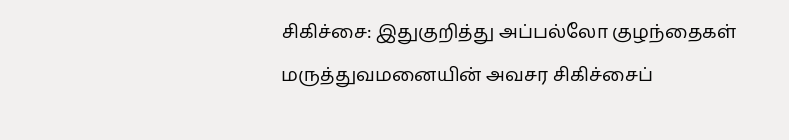சிகிச்சை: இதுகுறித்து அப்பல்லோ குழந்தைகள் மருத்துவமனையின் அவசர சிகிச்சைப்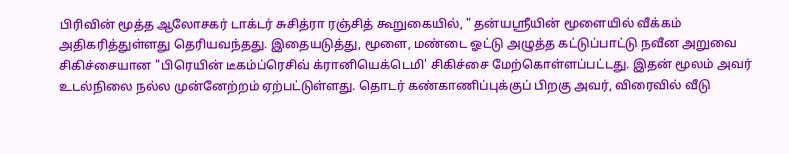பிரிவின் மூத்த ஆலோசகர் டாக்டர் சுசித்ரா ரஞ்சித் கூறுகையில், " தன்யஸ்ரீயின் மூளையில் வீக்கம் அதிகரித்துள்ளது தெரியவந்தது. இதையடுத்து, மூளை, மண்டை ஓட்டு அழுத்த கட்டுப்பாட்டு நவீன அறுவை சிகிச்சையான "பிரெயின் டீகம்ப்ரெசிவ் க்ரானியெக்டெமி' சிகிச்சை மேற்கொள்ளப்பட்டது. இதன் மூலம் அவர் உடல்நிலை நல்ல முன்னேற்றம் ஏற்பட்டுள்ளது. தொடர் கண்காணிப்புக்குப் பிறகு அவர், விரைவில் வீடு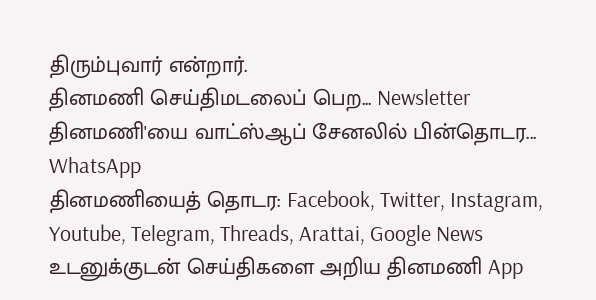திரும்புவார் என்றார்.
தினமணி செய்திமடலைப் பெற... Newsletter
தினமணி'யை வாட்ஸ்ஆப் சேனலில் பின்தொடர... WhatsApp
தினமணியைத் தொடர: Facebook, Twitter, Instagram, Youtube, Telegram, Threads, Arattai, Google News
உடனுக்குடன் செய்திகளை அறிய தினமணி App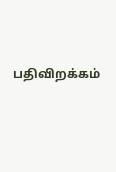பதிவிறக்கம்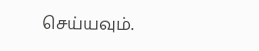செய்யவும்.